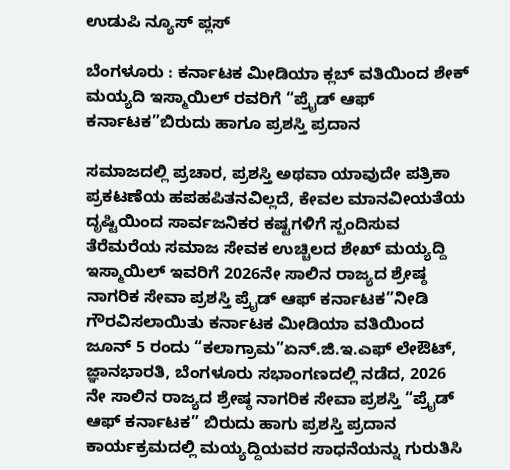ಉಡುಪಿ ನ್ಯೂಸ್ ಪ್ಲಸ್

ಬೆಂಗಳೂರು : ಕರ್ನಾಟಕ ಮೀಡಿಯಾ ಕ್ಲಬ್ ವತಿಯಿಂದ ಶೇಕ್ ಮಯ್ಯದಿ ಇಸ್ಮಾಯಿಲ್ ರವರಿಗೆ “ಪ್ರೈಡ್ ಆಫ್ ಕರ್ನಾಟಕ”ಬಿರುದು ಹಾಗೂ ಪ್ರಶಸ್ತಿ ಪ್ರದಾನ

ಸಮಾಜದಲ್ಲಿ ಪ್ರಚಾರ, ಪ್ರಶಸ್ತಿ ಅಥವಾ ಯಾವುದೇ ಪತ್ರಿಕಾ ಪ್ರಕಟಣೆಯ ಹಪಹಪಿತನವಿಲ್ಲದೆ, ಕೇವಲ ಮಾನವೀಯತೆಯ ದೃಷ್ಟಿಯಿಂದ ಸಾರ್ವಜನಿಕರ ಕಷ್ಟಗಳಿಗೆ ಸ್ಪಂದಿಸುವ ತೆರೆಮರೆಯ ಸಮಾಜ ಸೇವಕ ಉಚ್ಚಿಲದ ಶೇಖ್ ಮಯ್ಯದ್ದಿ ಇಸ್ಮಾಯಿಲ್ ಇವರಿಗೆ 2026ನೇ ಸಾಲಿನ ರಾಜ್ಯದ ಶ್ರೇಷ್ಠ ನಾಗರಿಕ ಸೇವಾ ಪ್ರಶಸ್ತಿ ಪ್ರೈಡ್ ಆಫ್ ಕರ್ನಾಟಕ”ನೀಡಿ ಗೌರವಿಸಲಾಯಿತು ಕರ್ನಾಟಕ ಮೀಡಿಯಾ ವತಿಯಿಂದ ಜೂನ್ 5 ರಂದು “ಕಲಾಗ್ರಾಮ”ಏನ್.ಜಿ.ಇ.ಎಫ್ ಲೇಔಟ್, ಜ್ಞಾನಭಾರತಿ, ಬೆಂಗಳೂರು ಸಭಾಂಗಣದಲ್ಲಿ ನಡೆದ, 2026 ನೇ ಸಾಲಿನ ರಾಜ್ಯದ ಶ್ರೇಷ್ಠ ನಾಗರಿಕ ಸೇವಾ ಪ್ರಶಸ್ತಿ “ಪ್ರೈಡ್ ಆಫ್ ಕರ್ನಾಟಕ” ಬಿರುದು ಹಾಗು ಪ್ರಶಸ್ತಿ ಪ್ರದಾನ ಕಾರ್ಯಕ್ರಮದಲ್ಲಿ ಮಯ್ಯದ್ದಿಯವರ ಸಾಧನೆಯನ್ನು ಗುರುತಿಸಿ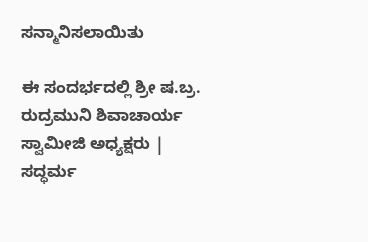ಸನ್ಮಾನಿಸಲಾಯಿತು

ಈ ಸಂದರ್ಭದಲ್ಲಿ ಶ್ರೀ ಷ.ಬ್ರ. ರುದ್ರಮುನಿ ಶಿವಾಚಾರ್ಯ ಸ್ವಾಮೀಜಿ ಅಧ್ಯಕ್ಷರು | ಸದ್ಧರ್ಮ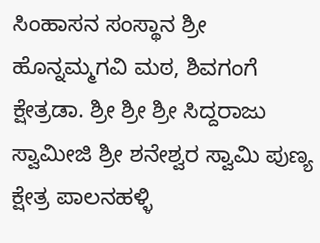ಸಿಂಹಾಸನ ಸಂಸ್ಥಾನ ಶ್ರೀ ಹೊನ್ನಮ್ಮಗವಿ ಮಠ, ಶಿವಗಂಗೆ ಕ್ಷೇತ್ರಡಾ. ಶ್ರೀ ಶ್ರೀ ಶ್ರೀ ಸಿದ್ದರಾಜು ಸ್ವಾಮೀಜಿ ಶ್ರೀ ಶನೇಶ್ವರ ಸ್ವಾಮಿ ಪುಣ್ಯ ಕ್ಷೇತ್ರ ಪಾಲನಹಳ್ಳಿ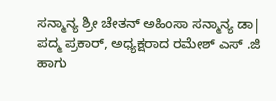ಸನ್ಮಾನ್ಯ ಶ್ರೀ ಚೇತನ್ ಅಹಿಂಸಾ ಸನ್ಮಾನ್ಯ ಡಾ| ಪದ್ಮ ಪ್ರಕಾರ್, ಅಧ್ಯಕ್ಷರಾದ ರಮೇಶ್ ಎಸ್ .ಜಿ ಹಾಗು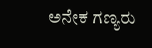ಅನೇಕ ಗಣ್ಯರು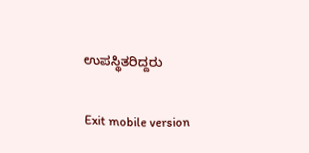ಉಪಸ್ಥಿತರಿದ್ದರು

Exit mobile version